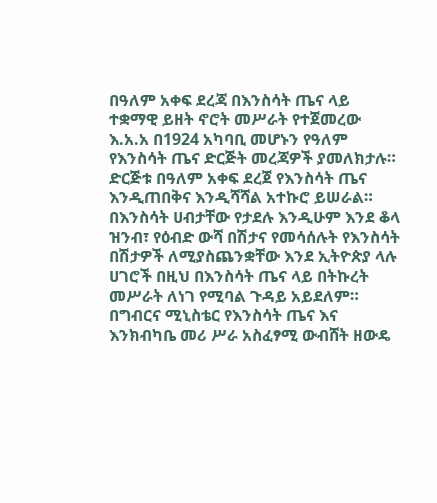በዓለም አቀፍ ደረጃ በእንስሳት ጤና ላይ ተቋማዊ ይዘት ኖሮት መሥራት የተጀመረው እ.አ.አ በ1924 አካባቢ መሆኑን የዓለም የእንስሳት ጤና ድርጅት መረጃዎች ያመለክታሉ። ድርጅቱ በዓለም አቀፍ ደረጀ የእንስሳት ጤና እንዲጠበቅና እንዲሻሻል አተኩሮ ይሠራል።
በእንስሳት ሀብታቸው የታደሉ እንዲሁም እንደ ቆላ ዝንብ፣ የዕብድ ውሻ በሽታና የመሳሰሉት የእንስሳት በሽታዎች ለሚያስጨንቋቸው እንደ ኢትዮጵያ ላሉ ሀገሮች በዚህ በእንስሳት ጤና ላይ በትኩረት መሥራት ለነገ የሚባል ጉዳይ አይደለም።
በግብርና ሚኒስቴር የእንስሳት ጤና እና እንክብካቤ መሪ ሥራ አስፈፃሚ ውብሸት ዘውዴ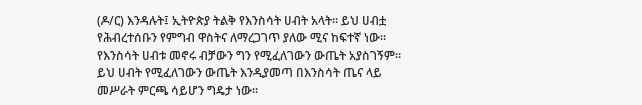(ዶ/ር) እንዳሉት፤ ኢትዮጵያ ትልቅ የእንስሳት ሀብት አላት። ይህ ሀብቷ የሕብረተሰቡን የምግብ ዋስትና ለማረጋገጥ ያለው ሚና ከፍተኛ ነው። የእንስሳት ሀብቱ መኖሩ ብቻውን ግን የሚፈለገውን ውጤት አያስገኝም። ይህ ሀብት የሚፈለገውን ውጤት እንዲያመጣ በእንስሳት ጤና ላይ መሥራት ምርጫ ሳይሆን ግዴታ ነው።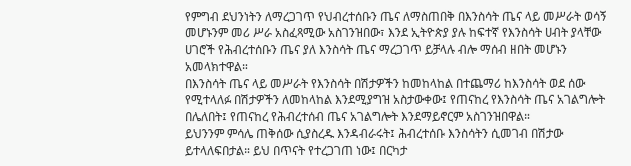የምግብ ደህንነትን ለማረጋገጥ የህብረተሰቡን ጤና ለማስጠበቅ በእንስሳት ጤና ላይ መሥራት ወሳኝ መሆኑንም መሪ ሥራ አስፈጻሚው አስገንዝበው፣ እንደ ኢትዮጵያ ያሉ ከፍተኛ የእንስሳት ሀብት ያላቸው ሀገሮች የሕብረተሰቡን ጤና ያለ እንስሳት ጤና ማረጋገጥ ይቻላሉ ብሎ ማሰብ ዘበት መሆኑን አመላክተዋል።
በእንስሳት ጤና ላይ መሥራት የእንስሳት በሽታዎችን ከመከላከል በተጨማሪ ከእንስሳት ወደ ሰው የሚተላለፉ በሽታዎችን ለመከላከል እንደሚያግዝ አስታውቀው፤ የጠናከረ የእንስሳት ጤና አገልግሎት በሌለበት፤ የጠናከረ የሕብረተሰብ ጤና አገልግሎት እንደማይኖርም አስገንዝበዋል።
ይህንንም ምሳሌ ጠቅሰው ሲያስረዱ እንዳብራሩት፤ ሕብረተሰቡ እንስሳትን ሲመገብ በሽታው ይተላለፍበታል። ይህ በጥናት የተረጋገጠ ነው፤ በርካታ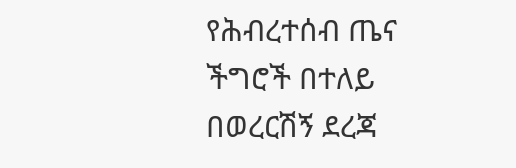የሕብረተሰብ ጤና ችግሮች በተለይ በወረርሽኝ ደረጃ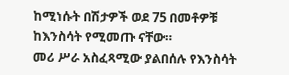ከሚነሱት በሽታዎች ወደ 75 በመቶዎቹ ከእንስሳት የሚመጡ ናቸው።
መሪ ሥራ አስፈጻሚው ያልበሰሉ የእንስሳት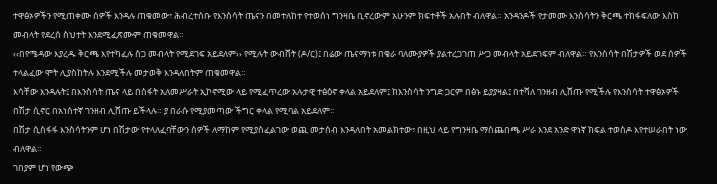ተዋፅኦዎችን የሚጠቀሙ ሰዎች እንዳሉ ጠቁመው፣ ሕብረተሰቡ የእንስሳት ጤናን በመተለከተ የተወሰነ ግንዛቤ ቢኖረውም አሁንም ክፍተቶች አሉበት ብለዋል። አንዳንዶች የታመሙ እንስሳትን ቅርጫ ተከፋፍለው እስከ መብላት የደረሰ ስህተት እንደሚፈጽሙም ጠቁመዋል።
‹‹በየሜዳው እያረዱ ቅርጫ እየተካፈሉ ስጋ መብላት የሚደገፍ አይደለም›› የሚሉት ውብሸት (ዶ/ር)፤ በሬው ጤናማነቱ በቄራ ባለሙያዎች ያልተረጋገጠ ሥጋ መብላት አይደገፍም ብለዋል። የእንስሳት በሽታዎች ወደ ሰዎች ተላልፈው ሞት ሊያስከትሉ እንደሚችሉ መታወቅ እንዳለበትም ጠቁመዋል።
እሳቸው እንዳሉት፤ በእንስሳት ጤና ላይ በስፋት አለመሥራት ኢኮኖሚው ላይ የሚፈጥረው አሉታዊ ተፅዕኖ ቀላል አይደለም፤ ከእንስሳት ንግድ ጋርም በፅኑ ይያያዛል፤ በተሻለ ገንዘብ ሊሸጡ የሚችሉ የእንስሳት ተዋፅኦዎች በሽታ ሲኖር በአነስተኛ ገንዘብ ሊሸጡ ይችላሉ። ያ በራሱ የሚያመጣው ችግር ቀላል የሚባል አይደለም።
በሽታ ሲስፋፋ እንስሳትንም ሆነ በሽታው የተላለፈባቸውን ሰዎች ለማከም የሚያስፈልገው ወጪ መታሰብ እንዳለበት አመልክተው፣ በዚህ ላይ የግንዛቤ ማስጨበጫ ሥራ እንደ አንድ ዋነኛ ክፍል ተወስዶ እየተሠራበት ነው ብለዋል።
ገበያም ሆነ የውጭ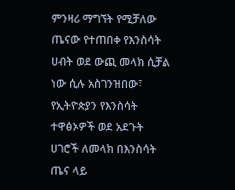ምንዛሪ ማግኘት የሚቻለው ጤናው የተጠበቀ የእንስሳት ሀብት ወደ ውጪ መላክ ሲቻል ነው ሲሉ አስገንዝበው፣ የኢትዮጵያን የእንስሳት ተዋፅኦዎች ወደ አደጉት ሀገሮች ለመላክ በእንስሳት ጤና ላይ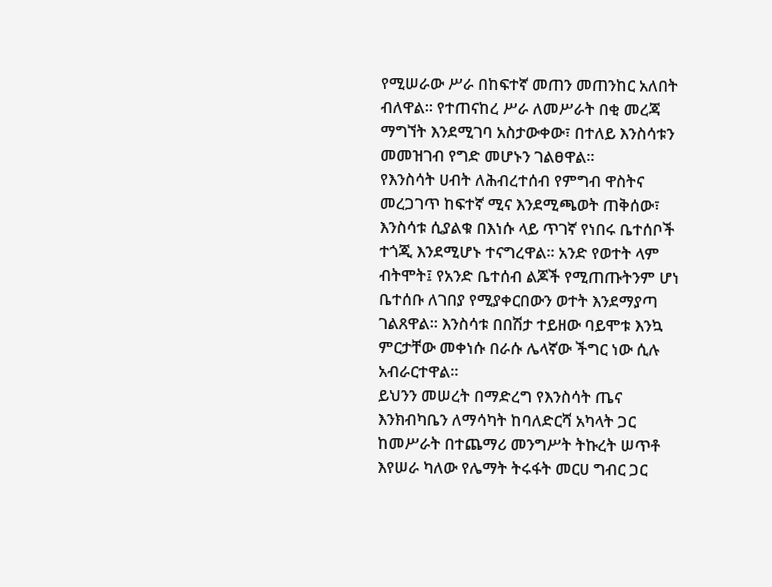የሚሠራው ሥራ በከፍተኛ መጠን መጠንከር አለበት ብለዋል። የተጠናከረ ሥራ ለመሥራት በቂ መረጃ ማግኘት እንደሚገባ አስታውቀው፣ በተለይ እንስሳቱን መመዝገብ የግድ መሆኑን ገልፀዋል።
የእንስሳት ሀብት ለሕብረተሰብ የምግብ ዋስትና መረጋገጥ ከፍተኛ ሚና እንደሚጫወት ጠቅሰው፣ እንስሳቱ ሲያልቁ በእነሱ ላይ ጥገኛ የነበሩ ቤተሰቦች ተጎጂ እንደሚሆኑ ተናግረዋል። አንድ የወተት ላም ብትሞት፤ የአንድ ቤተሰብ ልጆች የሚጠጡትንም ሆነ ቤተሰቡ ለገበያ የሚያቀርበውን ወተት እንደማያጣ ገልጸዋል። እንስሳቱ በበሽታ ተይዘው ባይሞቱ እንኳ ምርታቸው መቀነሱ በራሱ ሌላኛው ችግር ነው ሲሉ አብራርተዋል።
ይህንን መሠረት በማድረግ የእንስሳት ጤና እንክብካቤን ለማሳካት ከባለድርሻ አካላት ጋር ከመሥራት በተጨማሪ መንግሥት ትኩረት ሠጥቶ እየሠራ ካለው የሌማት ትሩፋት መርሀ ግብር ጋር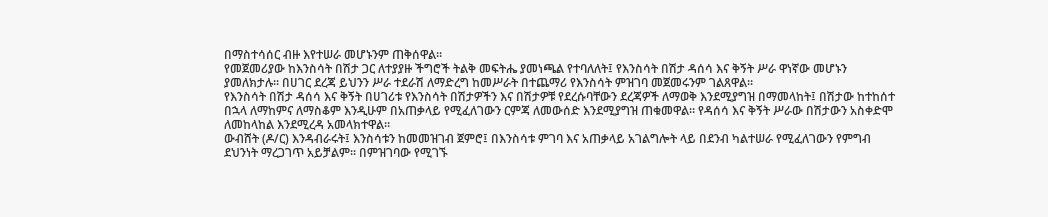በማስተሳሰር ብዙ እየተሠራ መሆኑንም ጠቅሰዋል።
የመጀመሪያው ከእንስሳት በሽታ ጋር ለተያያዙ ችግሮች ትልቅ መፍትሔ ያመነጫል የተባለለት፤ የእንስሳት በሽታ ዳሰሳ እና ቅኝት ሥራ ዋነኛው መሆኑን ያመለክታሉ። በሀገር ደረጃ ይህንን ሥራ ተደራሽ ለማድረግ ከመሥራት በተጨማሪ የእንስሳት ምዝገባ መጀመሩንም ገልጸዋል።
የእንስሳት በሽታ ዳሰሳ እና ቅኝት በሀገሪቱ የእንስሳት በሽታዎችን እና በሽታዎቹ የደረሱባቸውን ደረጃዎች ለማወቅ እንደሚያግዝ በማመላከት፤ በሽታው ከተከሰተ በኋላ ለማከምና ለማስቆም እንዲሁም በአጠቃላይ የሚፈለገውን ርምጃ ለመውሰድ እንደሚያግዝ ጠቁመዋል። የዳሰሳ እና ቅኝት ሥራው በሽታውን አስቀድሞ ለመከላከል እንደሚረዳ አመላክተዋል።
ውብሸት (ዶ/ር) እንዳብራሩት፤ እንስሳቱን ከመመዝገብ ጀምሮ፤ በእንስሳቱ ምገባ እና አጠቃላይ አገልግሎት ላይ በደንብ ካልተሠራ የሚፈለገውን የምግብ ደህንነት ማረጋገጥ አይቻልም። በምዝገባው የሚገኙ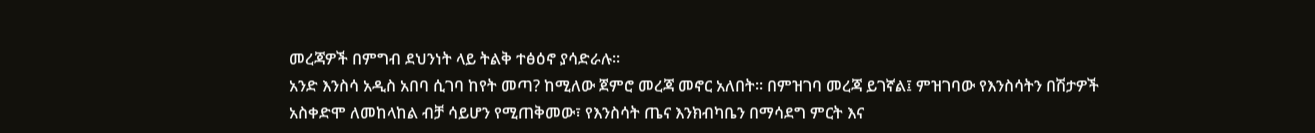መረጃዎች በምግብ ደህንነት ላይ ትልቅ ተፅዕኖ ያሳድራሉ።
አንድ እንስሳ አዲስ አበባ ሲገባ ከየት መጣ? ከሚለው ጀምሮ መረጃ መኖር አለበት። በምዝገባ መረጃ ይገኛል፤ ምዝገባው የእንስሳትን በሽታዎች አስቀድሞ ለመከላከል ብቻ ሳይሆን የሚጠቅመው፣ የእንስሳት ጤና እንክብካቤን በማሳደግ ምርት እና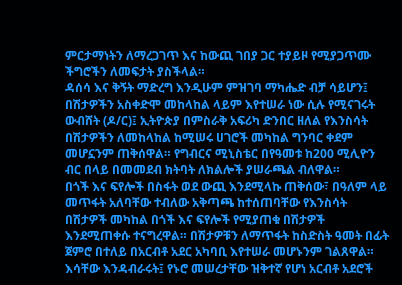ምርታማነትን ለማረጋገጥ እና ከውጪ ገበያ ጋር ተያይዞ የሚያጋጥሙ ችግሮችን ለመፍታት ያስችላል።
ዳሰሳ እና ቅኝት ማድረግ እንዲሁም ምዝገባ ማካሔድ ብቻ ሳይሆን፤ በሽታዎችን አስቀድሞ መከላከል ላይም እየተሠራ ነው ሲሉ የሚናገሩት ውብሸት (ዶ/ር)፤ ኢትዮጵያ በምስራቅ አፍሪካ ድንበር ዘለል የእንስሳት በሽታዎችን ለመከላከል ከሚሠሩ ሀገሮች መካከል ግንባር ቀደም መሆኗንም ጠቅሰዋል። የግብርና ሚኒስቴር በየዓመቱ ከ200 ሚሊዮን ብር በላይ በመመደብ ክትባት ለክልሎች ያሠራጫል ብለዋል።
በጎች እና ፍየሎች በስፋት ወደ ውጪ እንደሚላኩ ጠቅሰው፣ በዓለም ላይ መጥፋት አለባቸው ተብለው አቅጣጫ ከተሰጠባቸው የእንስሳት በሽታዎች መካከል በጎች እና ፍየሎች የሚያጠቁ በሽታዎች እንደሚጠቀሱ ተናግረዋል። በሽታዎቹን ለማጥፋት ከስድስት ዓመት በፊት ጀምሮ በተለይ በአርብቶ አደር አካባቢ እየተሠራ መሆኑንም ገልጸዋል።
እሳቸው እንዳብራሩት፤ የኑሮ መሠረታቸው ዝቅተኛ የሆነ አርብቶ አደሮች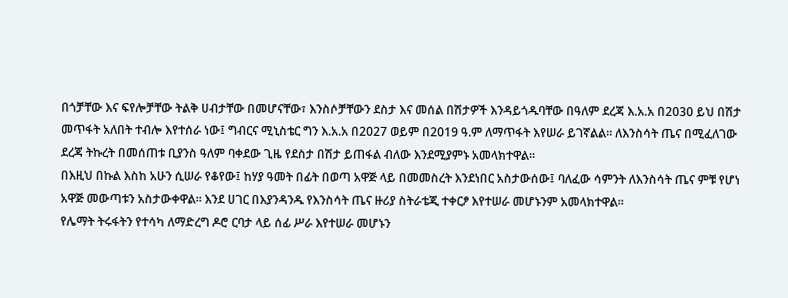በጎቻቸው እና ፍየሎቻቸው ትልቅ ሀብታቸው በመሆናቸው፣ እንስሶቻቸውን ደስታ እና መሰል በሽታዎች እንዳይጎዱባቸው በዓለም ደረጃ እ.አ.አ በ2030 ይህ በሽታ መጥፋት አለበት ተብሎ እየተሰራ ነው፤ ግብርና ሚኒስቴር ግን እ.አ.አ በ2027 ወይም በ2019 ዓ.ም ለማጥፋት እየሠራ ይገኛልል። ለእንስሳት ጤና በሚፈለገው ደረጃ ትኩረት በመሰጠቱ ቢያንስ ዓለም ባቀደው ጊዜ የደስታ በሽታ ይጠፋል ብለው እንደሚያምኑ አመላክተዋል።
በእዚህ በኩል እስከ አሁን ሲሠራ የቆየው፤ ከሃያ ዓመት በፊት በወጣ አዋጅ ላይ በመመስረት እንደነበር አስታውሰው፤ ባለፈው ሳምንት ለእንስሳት ጤና ምቹ የሆነ አዋጅ መውጣቱን አስታውቀዋል። እንደ ሀገር በእያንዳንዱ የእንስሳት ጤና ዙሪያ ስትራቴጂ ተቀርፆ እየተሠራ መሆኑንም አመላክተዋል።
የሌማት ትሩፋትን የተሳካ ለማድረግ ዶሮ ርባታ ላይ ሰፊ ሥራ እየተሠራ መሆኑን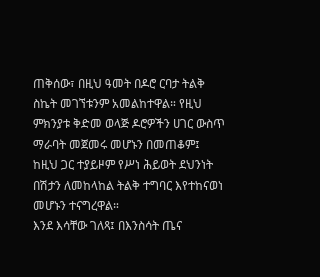ጠቅሰው፣ በዚህ ዓመት በዶሮ ርባታ ትልቅ ስኬት መገኘቱንም አመልከተዋል። የዚህ ምክንያቱ ቅድመ ወላጅ ዶሮዎችን ሀገር ውስጥ ማራባት መጀመሩ መሆኑን በመጠቆም፤ ከዚህ ጋር ተያይዞም የሥነ ሕይወት ደህንነት በሽታን ለመከላከል ትልቅ ተግባር እየተከናወነ መሆኑን ተናግረዋል።
እንደ እሳቸው ገለጻ፤ በእንስሳት ጤና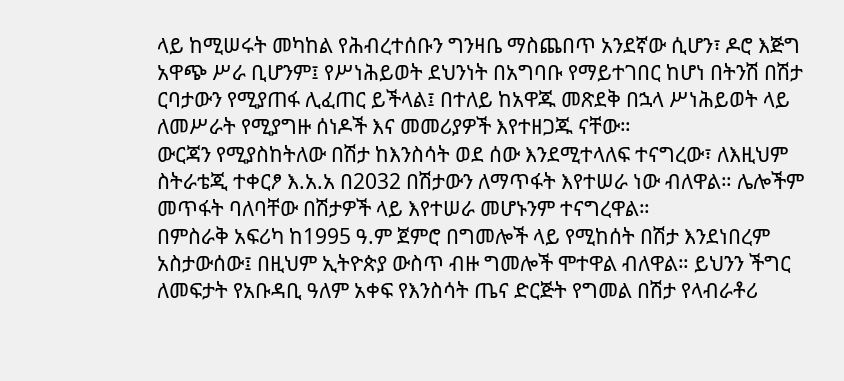ላይ ከሚሠሩት መካከል የሕብረተሰቡን ግንዛቤ ማስጨበጥ አንደኛው ሲሆን፣ ዶሮ እጅግ አዋጭ ሥራ ቢሆንም፤ የሥነሕይወት ደህንነት በአግባቡ የማይተገበር ከሆነ በትንሽ በሽታ ርባታውን የሚያጠፋ ሊፈጠር ይችላል፤ በተለይ ከአዋጁ መጽደቅ በኋላ ሥነሕይወት ላይ ለመሥራት የሚያግዙ ሰነዶች እና መመሪያዎች እየተዘጋጁ ናቸው።
ውርጃን የሚያስከትለው በሽታ ከእንስሳት ወደ ሰው እንደሚተላለፍ ተናግረው፣ ለእዚህም ስትራቴጂ ተቀርፆ እ.አ.አ በ2032 በሽታውን ለማጥፋት እየተሠራ ነው ብለዋል። ሌሎችም መጥፋት ባለባቸው በሽታዎች ላይ እየተሠራ መሆኑንም ተናግረዋል።
በምስራቅ አፍሪካ ከ1995 ዓ.ም ጀምሮ በግመሎች ላይ የሚከሰት በሽታ እንደነበረም አስታውሰው፤ በዚህም ኢትዮጵያ ውስጥ ብዙ ግመሎች ሞተዋል ብለዋል። ይህንን ችግር ለመፍታት የአቡዳቢ ዓለም አቀፍ የእንስሳት ጤና ድርጅት የግመል በሽታ የላብራቶሪ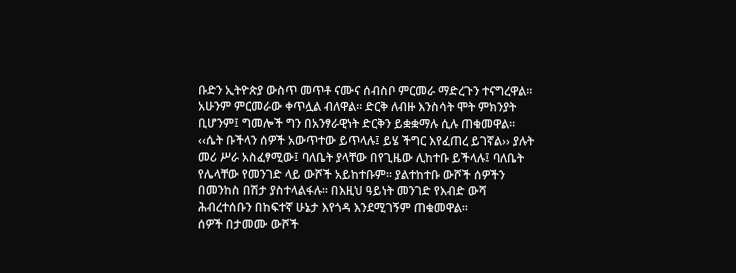ቡድን ኢትዮጵያ ውስጥ መጥቶ ናሙና ሰብስቦ ምርመራ ማድረጉን ተናግረዋል። አሁንም ምርመራው ቀጥሏል ብለዋል። ድርቅ ለብዙ እንስሳት ሞት ምክንያት ቢሆንም፤ ግመሎች ግን በአንፃራዊነት ድርቅን ይቋቋማሉ ሲሉ ጠቁመዋል።
‹‹ሴት ቡችላን ሰዎች አውጥተው ይጥላሉ፤ ይሄ ችግር እየፈጠረ ይገኛል›› ያሉት መሪ ሥራ አስፈፃሚው፤ ባለቤት ያላቸው በየጊዜው ሊከተቡ ይችላሉ፤ ባለቤት የሌላቸው የመንገድ ላይ ውሾች አይከተቡም። ያልተከተቡ ውሾች ሰዎችን በመንከስ በሽታ ያስተላልፋሉ። በእዚህ ዓይነት መንገድ የእብድ ውሻ ሕብረተሰቡን በከፍተኛ ሁኔታ እየጎዳ እንደሚገኝም ጠቁመዋል።
ሰዎች በታመሙ ውሾች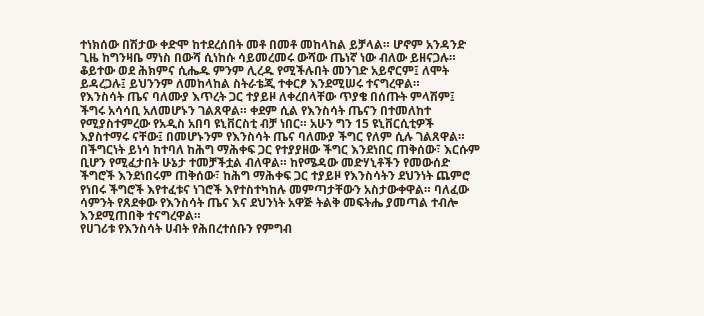ተነክሰው በሽታው ቀድሞ ከተደረሰበት መቶ በመቶ መከላከል ይቻላል። ሆኖም አንዳንድ ጊዜ ከግንዛቤ ማነስ በውሻ ሲነከሱ ሳይመረመሩ ውሻው ጤነኛ ነው ብለው ይዘናጋሉ። ቆይተው ወደ ሕክምና ሲሔዱ ምንም ሊረዱ የሚችሉበት መንገድ አይኖርም፤ ለሞት ይዳረጋሉ፤ ይህንንም ለመከላከል ስትራቴጂ ተቀርፆ እንደሚሠሩ ተናግረዋል።
የእንስሳት ጤና ባለሙያ እጥረት ጋር ተያይዞ ለቀረበላቸው ጥያቄ በሰጡት ምላሽም፤ ችግሩ አሳሳቢ አለመሆኑን ገልጸዋል። ቀደም ሲል የእንስሳት ጤናን በተመለከተ የሚያስተምረው የአዲስ አበባ ዩኒቨርስቲ ብቻ ነበር። አሁን ግን 15 ዩኒቨርሲቲዎች እያስተማሩ ናቸው፤ በመሆኑንም የእንስሳት ጤና ባለሙያ ችግር የለም ሲሉ ገልጸዋል።
በችግርነት ይነሳ ከተባለ ከሕግ ማሕቀፍ ጋር የተያያዘው ችግር እንደነበር ጠቅሰው፣ እርሱም ቢሆን የሚፈታበት ሁኔታ ተመቻችቷል ብለዋል። ከየሜዳው መድሃኒቶችን የመውሰድ ችግሮች እንደነበሩም ጠቅሰው፣ ከሕግ ማሕቀፍ ጋር ተያይዞ የእንስሳትን ደህንነት ጨምሮ የነበሩ ችግሮች እየተፈቱና ነገሮች እየተስተካከሉ መምጣታቸውን አስታውቀዋል። ባለፈው ሳምንት የጸደቀው የእንስሳት ጤና እና ደህንነት አዋጅ ትልቅ መፍትሔ ያመጣል ተብሎ እንደሚጠበቅ ተናግረዋል።
የሀገሪቱ የእንስሳት ሀብት የሕበረተሰቡን የምግብ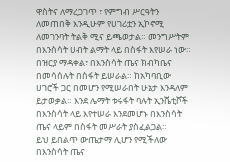ዋስትና ለማረጋገጥ ፣ የምግብ ሥርዓትን ለመጠበቅ እንዲሁም የሀገሪቷን ኢኮኖሚ ለመገንባት ትልቅ ሚና ይጫወታል። መንግሥትም በእንስሳት ሀብት ልማት ላይ በስፋት እየሠራ ነው። በዝርያ ማዳቀል፣ በእንስሳት ጤና ክብካቤና በመሳሰሉት በስፋት ይሠራል። ከአካባቢው ሀገሮች ጋር በመሆን የሚሠራበት ሁኔታ እንዳለም ይታወቃል። እንደ ሌማት ቱሩፋት ባሉት ኢንሼቲቮች በእንስሳት ላይ እየተሠራ እንደመሆኑ በእንስሳት ጤና ላይም በስፋት መሥራት ያስፈልጋል።
ይህ ይበልጥ ውጤታማ ሊሆን የሚችለው በእንስሳት ጤና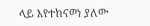ላይ እየተከናወነ ያለው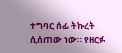ተግባር ሰፊ ትኩረት ሲሰጠው ነው። የዘርፉ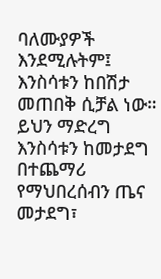ባለሙያዎች እንደሚሉትም፤ እንስሳቱን ከበሽታ መጠበቅ ሲቻል ነው። ይህን ማድረግ እንስሳቱን ከመታደግ በተጨማሪ የማህበረሰብን ጤና መታደግ፣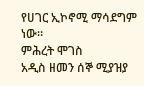የሀገር ኢኮኖሚ ማሳደግም ነው።
ምሕረት ሞገስ
አዲስ ዘመን ሰኞ ሚያዝያ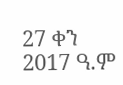27 ቀን 2017 ዓ.ም